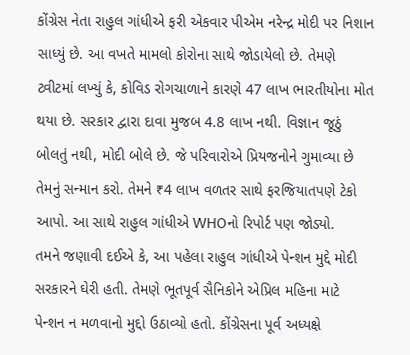કોંગ્રેસ નેતા રાહુલ ગાંધીએ ફરી એકવાર પીએમ નરેન્દ્ર મોદી પર નિશાન સાધ્યું છે. આ વખતે મામલો કોરોના સાથે જોડાયેલો છે. તેમણે ટ્વીટમાં લખ્યું કે, કોવિડ રોગચાળાને કારણે 47 લાખ ભારતીયોના મોત થયા છે. સરકાર દ્વારા દાવા મુજબ 4.8 લાખ નથી. વિજ્ઞાન જૂઠું બોલતું નથી, મોદી બોલે છે. જે પરિવારોએ પ્રિયજનોને ગુમાવ્યા છે તેમનું સન્માન કરો. તેમને ₹4 લાખ વળતર સાથે ફરજિયાતપણે ટેકો આપો. આ સાથે રાહુલ ગાંધીએ WHOનો રિપોર્ટ પણ જોડ્યો.
તમને જણાવી દઈએ કે, આ પહેલા રાહુલ ગાંધીએ પેન્શન મુદ્દે મોદી સરકારને ઘેરી હતી. તેમણે ભૂતપૂર્વ સૈનિકોને એપ્રિલ મહિના માટે પેન્શન ન મળવાનો મુદ્દો ઉઠાવ્યો હતો. કોંગ્રેસના પૂર્વ અધ્યક્ષે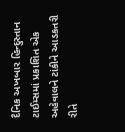દૈનિક અખબાર હિન્દુસ્તાન ટાઈમ્સમાં પ્રકાશિત એક અહેવાલને ટાંકીને આડકતરી રીતે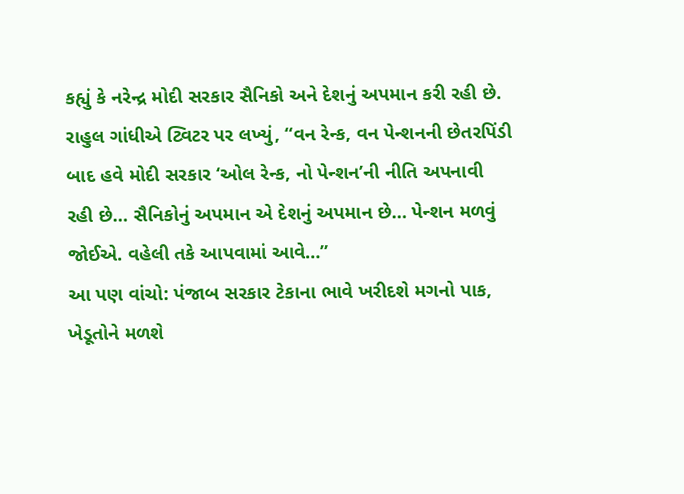કહ્યું કે નરેન્દ્ર મોદી સરકાર સૈનિકો અને દેશનું અપમાન કરી રહી છે.
રાહુલ ગાંધીએ ટ્વિટર પર લખ્યું, “વન રેન્ક, વન પેન્શનની છેતરપિંડી બાદ હવે મોદી સરકાર ‘ઓલ રેન્ક, નો પેન્શન’ની નીતિ અપનાવી રહી છે… સૈનિકોનું અપમાન એ દેશનું અપમાન છે… પેન્શન મળવું જોઈએ. વહેલી તકે આપવામાં આવે…”
આ પણ વાંચો: પંજાબ સરકાર ટેકાના ભાવે ખરીદશે મગનો પાક, ખેડૂતોને મળશે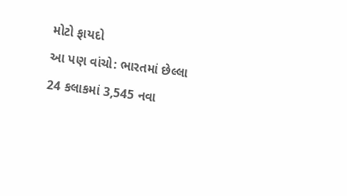મોટો ફાયદો
આ પણ વાંચો: ભારતમાં છેલ્લા 24 કલાકમાં 3,545 નવા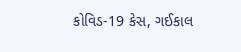કોવિડ-19 કેસ, ગઈકાલ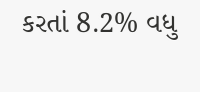કરતાં 8.2% વધુ